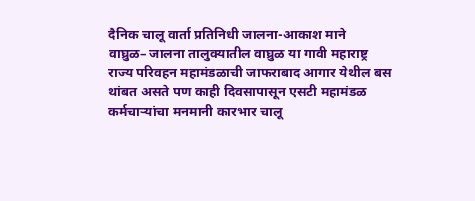दैनिक चालू वार्ता प्रतिनिधी जालना-आकाश माने
वाघ्रुळ– जालना तालुक्यातील वाघ्रुळ या गावी महाराष्ट्र राज्य परिवहन महामंडळाची जाफराबाद आगार येथील बस थांबत असते पण काही दिवसापासून एसटी महामंडळ कर्मचाऱ्यांचा मनमानी कारभार चालू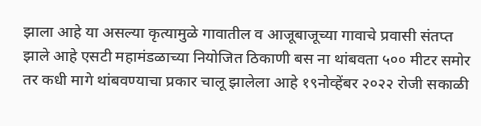झाला आहे या असल्या कृत्यामुळे गावातील व आजूबाजूच्या गावाचे प्रवासी संतप्त झाले आहे एसटी महामंडळाच्या नियोजित ठिकाणी बस ना थांबवता ५०० मीटर समोर तर कधी मागे थांबवण्याचा प्रकार चालू झालेला आहे १९नोव्हेंबर २०२२ रोजी सकाळी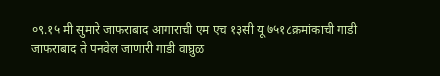०९.१५ मी सुमारे जाफराबाद आगाराची एम एच १३सी यू ७५१८क्रमांकाची गाडी जाफराबाद ते पनवेल जाणारी गाडी वाघ्रुळ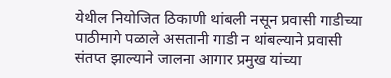येथील नियोजित ठिकाणी थांबली नसून प्रवासी गाडीच्या पाठीमागे पळाले असतानी गाडी न थांबल्याने प्रवासी संतप्त झाल्याने जालना आगार प्रमुख यांच्या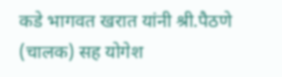कडे भागवत खरात यांनी श्री.पैठणे (चालक) सह योगेश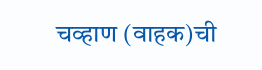चव्हाण (वाहक)ची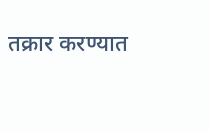तक्रार करण्यात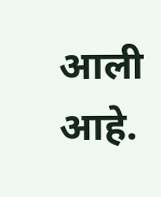आली आहे.